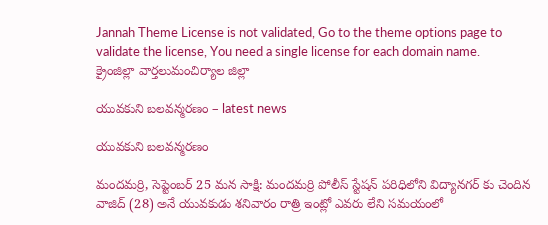Jannah Theme License is not validated, Go to the theme options page to validate the license, You need a single license for each domain name.
క్రైంజిల్లా వార్తలుమంచిర్యాల జిల్లా

యువకుని బలవన్మరణం – latest news

యువకుని బలవన్మరణం

మందమర్రి, సెప్టెంబర్ 25 మన సాక్షి: మందమర్రి పోలీస్ స్టేషన్ పరిధిలోని విద్యానగర్ కు చెందిన వాజిద్ (28) అనే యువకుడు శనివారం రాత్రి ఇంట్లో ఎవరు లేని సమయంలో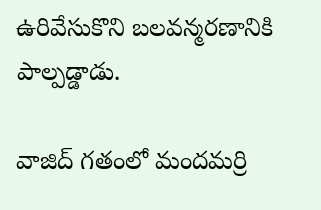ఉరివేసుకొని బలవన్మరణానికి పాల్పడ్డాడు.

వాజిద్ గతంలో మందమర్రి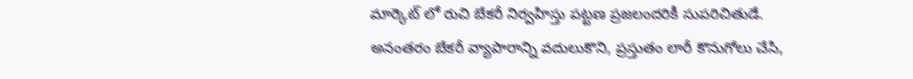మార్కెట్ లో రుచి బేకరీ నిర్వహిస్తు పట్టణ ప్రజలందరికీ సుపరిచితుడే. అనంతరం బేకరీ వ్యాపారాన్ని వదులుకొని, ప్రస్తుతం లారీ కొనుగోలు చేసి,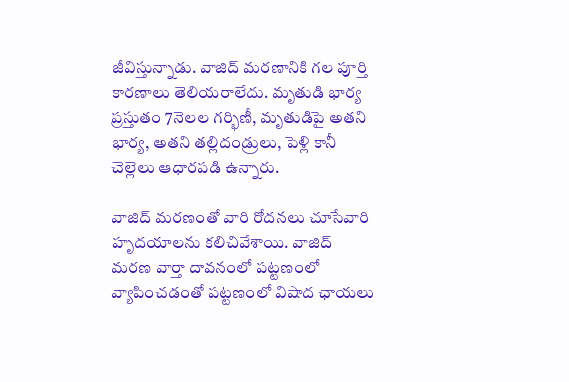జీవిస్తున్నాడు. వాజిద్ మరణానికి గల పూర్తి కారణాలు తెలియరాలేదు. మృతుడి భార్య ప్రస్తుతం 7నెలల గర్భిణీ, మృతుడిపై అతని భార్య, అతని తల్లిదండ్రులు, పెళ్లి కానీ చెల్లెలు ఆధారపడి ఉన్నారు.

వాజిద్ మరణంతో వారి రోదనలు చూసేవారి హృదయాలను కలిచివేశాయి. వాజిద్ మరణ వార్తా దావనంలో పట్టణంలో వ్యాపించడంతో పట్టణంలో విషాద ఛాయలు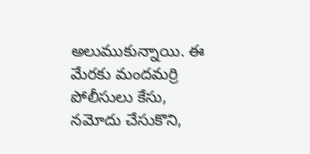అలుముకున్నాయి. ఈ మేరకు మందమర్రి పోలీసులు కేసు, నమోదు చేసుకొని,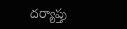దర్యాప్తు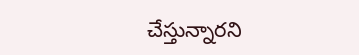చేస్తున్నారని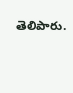తెలిపారు.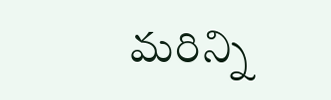మరిన్ని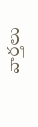వార్తలు